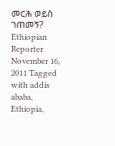መርሕ ወይስ ገጠመኝ? Ethiopian Reporter November 16, 2011 Tagged with addis ababa, Ethiopia,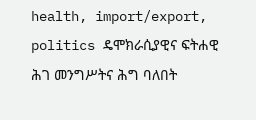health, import/export, politics ዴሞክራሲያዊና ፍትሐዊ ሕገ መንግሥትና ሕግ ባለበት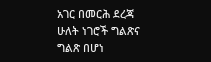አገር በመርሕ ደረጃ ሁለት ነገሮች ግልጽና ግልጽ በሆነ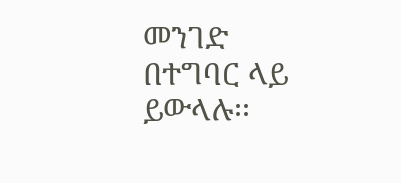መንገድ በተግባር ላይ ይውላሉ፡፡